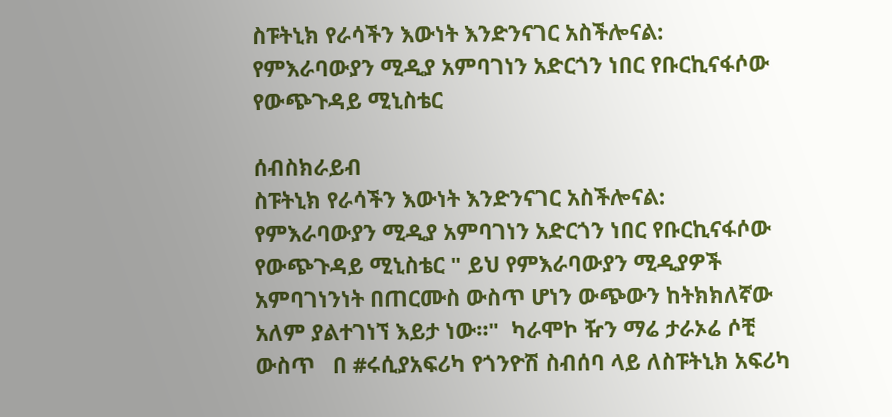ስፑትኒክ የራሳችን እውነት እንድንናገር አስችሎናል: የምእራባውያን ሚዲያ አምባገነን አድርጎን ነበር የቡርኪናፋሶው የውጭጉዳይ ሚኒስቴር

ሰብስክራይብ
ስፑትኒክ የራሳችን እውነት እንድንናገር አስችሎናል: የምእራባውያን ሚዲያ አምባገነን አድርጎን ነበር የቡርኪናፋሶው የውጭጉዳይ ሚኒስቴር " ይህ የምእራባውያን ሚዲያዎች አምባገነንነት በጠርሙስ ውስጥ ሆነን ውጭውን ከትክክለኛው አለም ያልተገነኘ እይታ ነው።"  ካራሞኮ ዥን ማሬ ታራኦሬ ሶቺ ውስጥ   በ #ሩሲያአፍሪካ የጎንዮሽ ስብሰባ ላይ ለስፑትኒክ አፍሪካ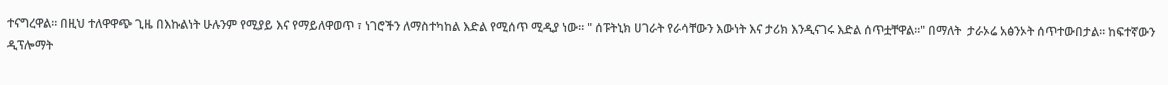ተናግረዋል። በዚህ ተለዋዋጭ ጊዜ በእኩልነት ሁሉንም የሚያይ እና የማይለዋወጥ ፣ ነገሮችን ለማስተካከል እድል የሚሰጥ ሚዲያ ነው። " ሰፑትኒክ ሀገራት የራሳቸውን እውነት እና ታሪክ እንዲናገሩ እድል ሰጥቷቸዋል።" በማለት  ታራኦሬ አፅንኦት ሰጥተውበታል። ከፍተኛውን ዲፕሎማት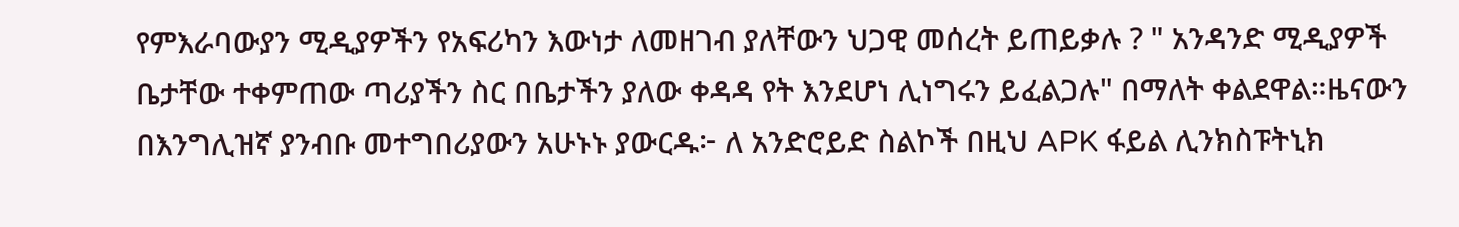የምእራባውያን ሚዲያዎችን የአፍሪካን እውነታ ለመዘገብ ያለቸውን ህጋዊ መሰረት ይጠይቃሉ ? " አንዳንድ ሚዲያዎች ቤታቸው ተቀምጠው ጣሪያችን ስር በቤታችን ያለው ቀዳዳ የት እንደሆነ ሊነግሩን ይፈልጋሉ" በማለት ቀልደዋል።ዜናውን በእንግሊዝኛ ያንብቡ መተግበሪያውን አሁኑኑ ያውርዱ፦ ለ አንድሮይድ ስልኮች በዚህ APK ፋይል ሊንክስፑትኒክ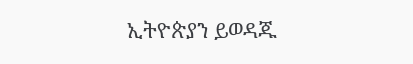ኢትዮጵያን ይወዳጁ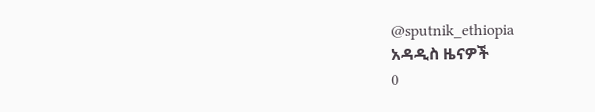@sputnik_ethiopia
አዳዲስ ዜናዎች
0